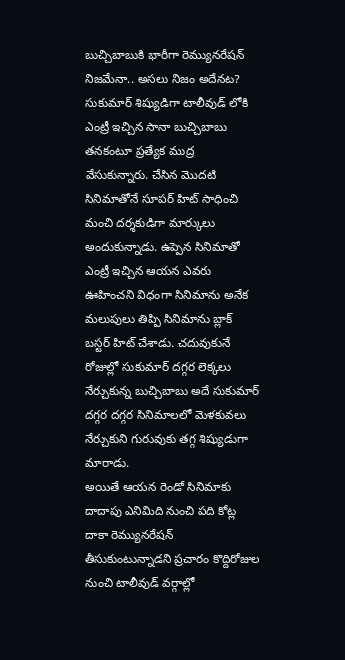బుచ్చిబాబుకి భారీగా రెమ్యునరేషన్ నిజమేనా.. అసలు నిజం అదేనట?
సుకుమార్ శిష్యుడిగా టాలీవుడ్ లోకి ఎంట్రీ ఇచ్చిన సానా బుచ్చిబాబు తనకంటూ ప్రత్యేక ముద్ర వేసుకున్నారు. చేసిన మొదటి సినిమాతోనే సూపర్ హిట్ సాధించి మంచి దర్శకుడిగా మార్కులు అందుకున్నాడు. ఉప్పెన సినిమాతో ఎంట్రీ ఇచ్చిన ఆయన ఎవరు ఊహించని విధంగా సినిమాను అనేక మలుపులు తిప్పి సినిమాను బ్లాక్ బస్టర్ హిట్ చేశాడు. చదువుకునే రోజుల్లో సుకుమార్ దగ్గర లెక్కలు నేర్చుకున్న బుచ్చిబాబు అదే సుకుమార్ దగ్గర దగ్గర సినిమాలలో మెళకువలు నేర్చుకుని గురువుకు తగ్గ శిష్యుడుగా మారాడు.
అయితే ఆయన రెండో సినిమాకు దాదాపు ఎనిమిది నుంచి పది కోట్ల దాకా రెమ్యునరేషన్ తీసుకుంటున్నాడని ప్రచారం కొద్దిరోజుల నుంచి టాలీవుడ్ వర్గాల్లో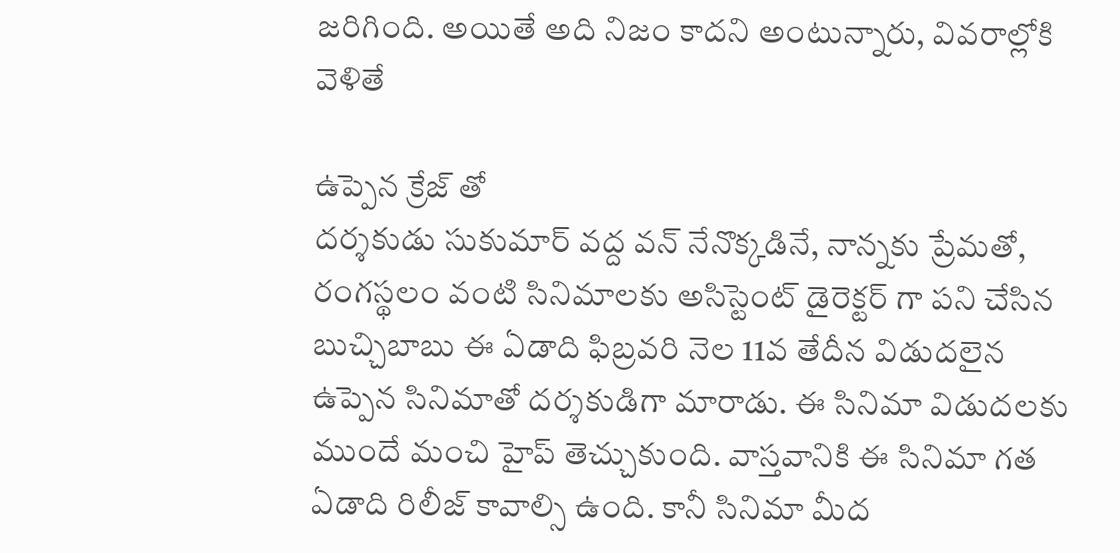జరిగింది. అయితే అది నిజం కాదని అంటున్నారు, వివరాల్లోకి వెళితే

ఉప్పెన క్రేజ్ తో
దర్శకుడు సుకుమార్ వద్ద వన్ నేనొక్కడినే, నాన్నకు ప్రేమతో, రంగస్థలం వంటి సినిమాలకు అసిస్టెంట్ డైరెక్టర్ గా పని చేసిన బుచ్చిబాబు ఈ ఏడాది ఫిబ్రవరి నెల 11వ తేదీన విడుదలైన ఉప్పెన సినిమాతో దర్శకుడిగా మారాడు. ఈ సినిమా విడుదలకు ముందే మంచి హైప్ తెచ్చుకుంది. వాస్తవానికి ఈ సినిమా గత ఏడాది రిలీజ్ కావాల్సి ఉంది. కానీ సినిమా మీద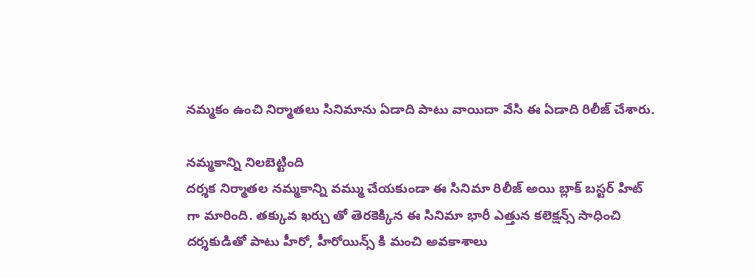నమ్మకం ఉంచి నిర్మాతలు సినిమాను ఏడాది పాటు వాయిదా వేసి ఈ ఏడాది రిలీజ్ చేశారు.

నమ్మకాన్ని నిలబెట్టింది
దర్శక నిర్మాతల నమ్మకాన్ని వమ్ము చేయకుండా ఈ సినిమా రిలీజ్ అయి బ్లాక్ బస్టర్ హిట్ గా మారింది. తక్కువ ఖర్చు తో తెరకెక్కిన ఈ సినిమా భారీ ఎత్తున కలెక్షన్స్ సాధించి దర్శకుడితో పాటు హీరో, హీరోయిన్స్ కి మంచి అవకాశాలు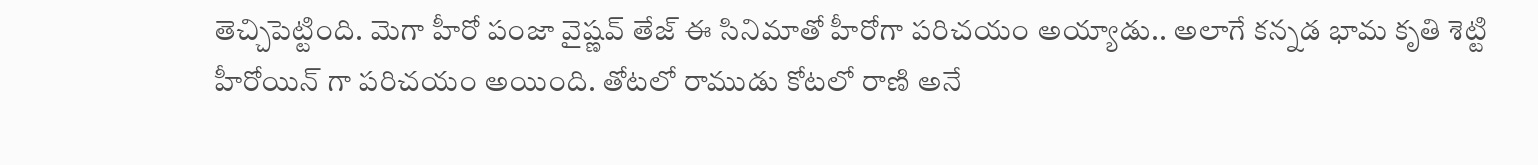తెచ్చిపెట్టింది. మెగా హీరో పంజా వైష్ణవ్ తేజ్ ఈ సినిమాతో హీరోగా పరిచయం అయ్యాడు.. అలాగే కన్నడ భామ కృతి శెట్టి హీరోయిన్ గా పరిచయం అయింది. తోటలో రాముడు కోటలో రాణి అనే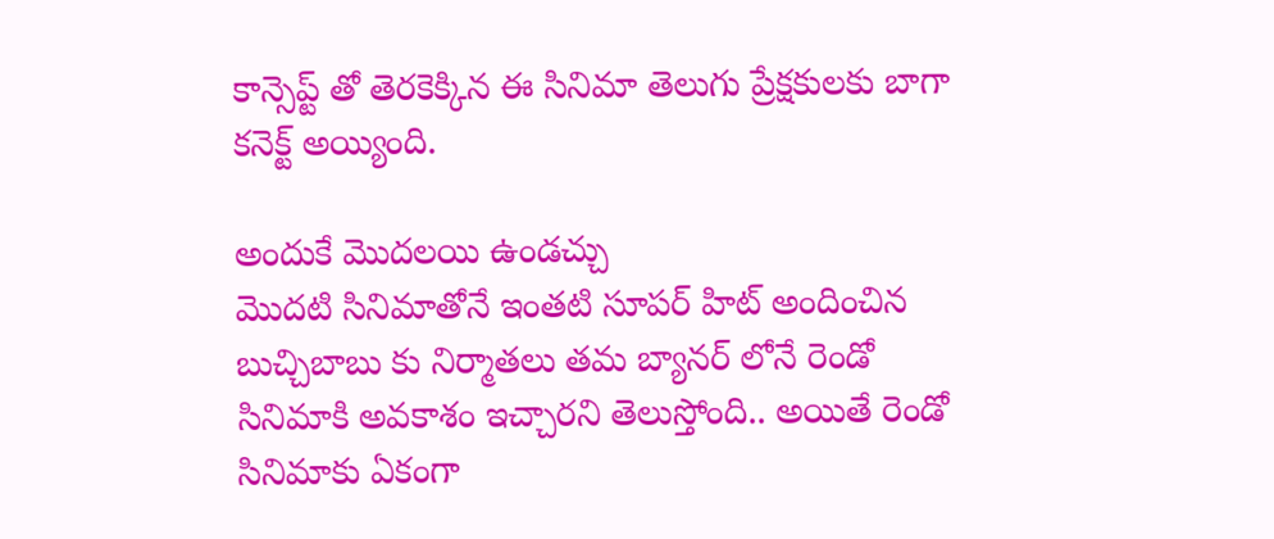కాన్సెప్ట్ తో తెరకెక్కిన ఈ సినిమా తెలుగు ప్రేక్షకులకు బాగా కనెక్ట్ అయ్యింది.

అందుకే మొదలయి ఉండచ్చు
మొదటి సినిమాతోనే ఇంతటి సూపర్ హిట్ అందించిన బుచ్చిబాబు కు నిర్మాతలు తమ బ్యానర్ లోనే రెండో సినిమాకి అవకాశం ఇచ్చారని తెలుస్తోంది.. అయితే రెండో సినిమాకు ఏకంగా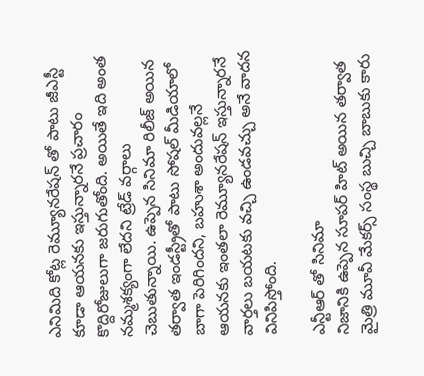ఎనిమిది కోట్ల రెమ్యూనరేషన్ తో పాటు జీఎస్టీ కూడా ఆయనకు ఇస్తున్నారనే ప్రచారం కొద్దిరోజులుగా జరుగుతోంది. అయితే ఇది అంత నమ్మశక్యంగా లేదని ట్రేడ్ వర్గాలు చెబుతున్నాయి. ఉప్పెన సినిమా రిలీజ్ అయిన తర్వాత ఇండస్ట్రీతో పాటు సోషల్ మీడియాలో బాగా పెరిగిందని, బహుశా అందువల్లనే ఆయనకు ఇంతలా రెమ్యూనరేషన్ ఇస్తున్నారనే వార్తలు బయటకు వచ్చి ఉండవచ్చు అనే వాదన వినిపిస్తోంది.

ఎన్టీఆర్ తో సినిమా
నిజానికి ఉప్పెన సూపర్ హిట్ అయిన తర్వాత మైత్రి మూవీ మేకర్స్ సంస్థ బుచ్చి బాబుకు కారు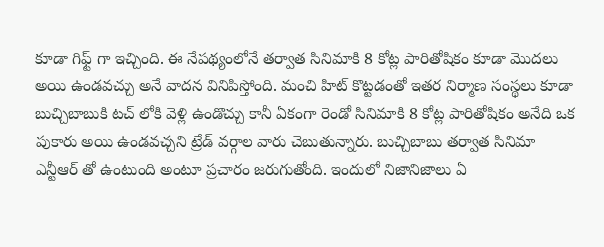కూడా గిఫ్ట్ గా ఇచ్చింది. ఈ నేపథ్యంలోనే తర్వాత సినిమాకి 8 కోట్ల పారితోషికం కూడా మొదలు అయి ఉండవచ్చు అనే వాదన వినిపిస్తోంది. మంచి హిట్ కొట్టడంతో ఇతర నిర్మాణ సంస్థలు కూడా బుచ్చిబాబుకి టచ్ లోకి వెళ్లి ఉండొచ్చు కానీ ఏకంగా రెండో సినిమాకి 8 కోట్ల పారితోషికం అనేది ఒక పుకారు అయి ఉండవచ్చని ట్రేడ్ వర్గాల వారు చెబుతున్నారు. బుచ్చిబాబు తర్వాత సినిమా ఎన్టీఆర్ తో ఉంటుంది అంటూ ప్రచారం జరుగుతోంది. ఇందులో నిజానిజాలు ఏ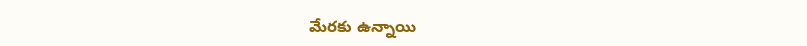మేరకు ఉన్నాయి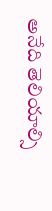అనేది తెలియాల్సి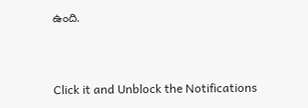ఉంది.


Click it and Unblock the Notifications